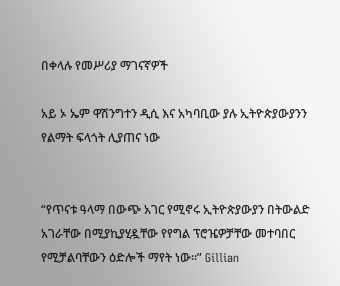በቀላሉ የመሥሪያ ማገናኛዎች

አይ ኦ ኤም ዋሽንግተን ዲሲ እና አካባቢው ያሉ ኢትዮጵያውያንን የልማት ፍላጎት ሊያጠና ነው


“የጥናቱ ዓላማ በውጭ አገር የሚኖሩ ኢትዮጵያውያን በትውልድ አገራቸው በሚያኪያሂዷቸው የየግል ፕሮዤዎቻቸው መተባበር የሚቻልባቸውን ዕድሎች ማየት ነው።” Gillian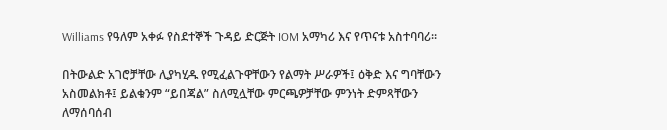Williams የዓለም አቀፉ የስደተኞች ጉዳይ ድርጅት IOM አማካሪ እና የጥናቱ አስተባባሪ።

በትውልድ አገሮቻቸው ሊያካሂዱ የሚፈልጉዋቸውን የልማት ሥራዎች፤ ዕቅድ እና ግባቸውን አስመልክቶ፤ ይልቁንም “ይበጃል” ስለሚሏቸው ምርጫዎቻቸው ምንነት ድምጻቸውን ለማሰባሰብ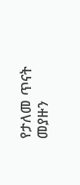የታለመ ጥናት መያዙን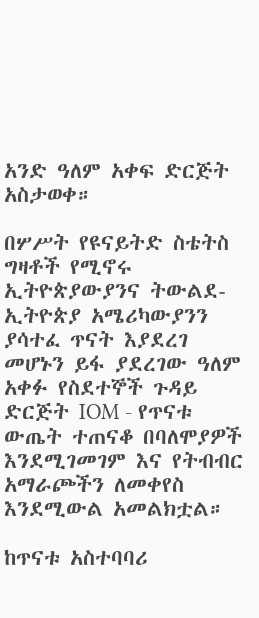አንድ ዓለም አቀፍ ድርጅት አስታወቀ።

በሦሥት የዩናይትድ ስቴትስ ግዛቶች የሚኖሩ ኢትዮጵያውያንና ትውልደ-ኢትዮጵያ አሜሪካውያንን ያሳተፈ ጥናት እያደረገ መሆኑን ይፋ ያደረገው ዓለም አቀፉ የስደተኞች ጉዳይ ድርጅት IOM - የጥናቱ ውጤት ተጠናቆ በባለሞያዎች እንደሚገመገም እና የትብብር አማራጮችን ለመቀየስ እንደሚውል አመልክቷል።

ከጥናቱ አስተባባሪ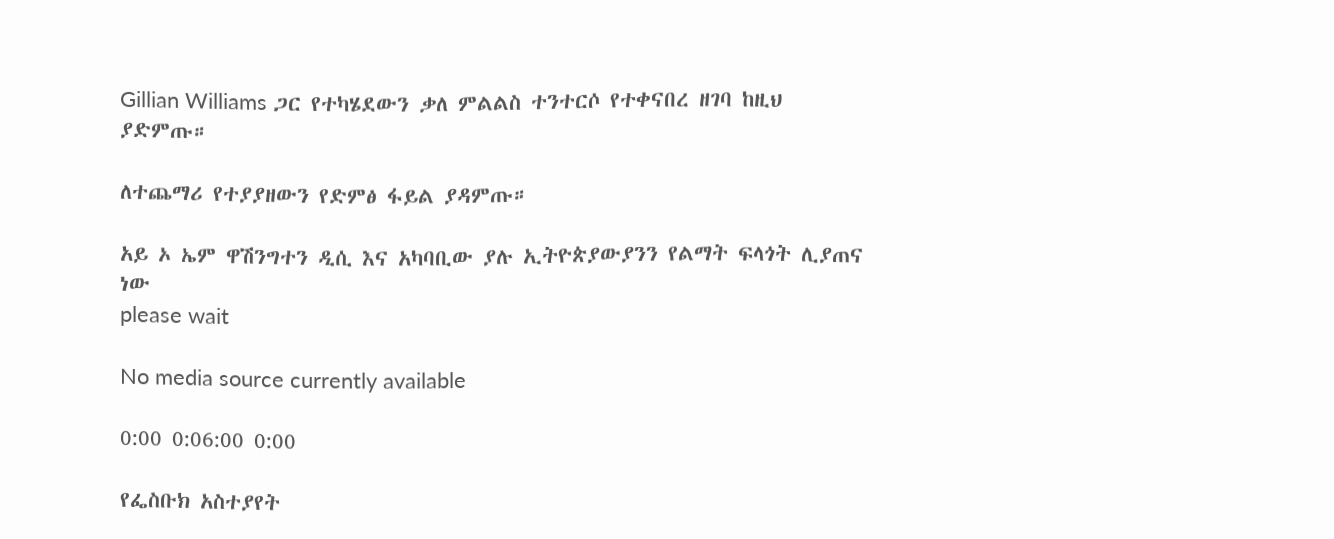Gillian Williams ጋር የተካሄደውን ቃለ ምልልስ ተንተርሶ የተቀናበረ ዘገባ ከዚህ ያድምጡ።

ለተጨማሪ የተያያዘውን የድምፅ ፋይል ያዳምጡ።

አይ ኦ ኤም ዋሽንግተን ዲሲ እና አካባቢው ያሉ ኢትዮጵያውያንን የልማት ፍላጎት ሊያጠና ነው
please wait

No media source currently available

0:00 0:06:00 0:00

የፌስቡክ አስተያየት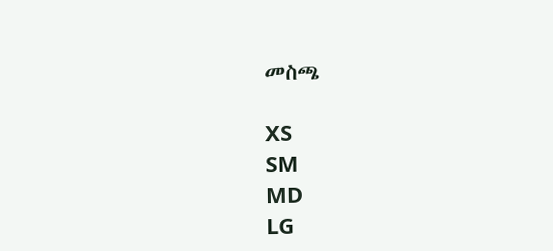መስጫ

XS
SM
MD
LG